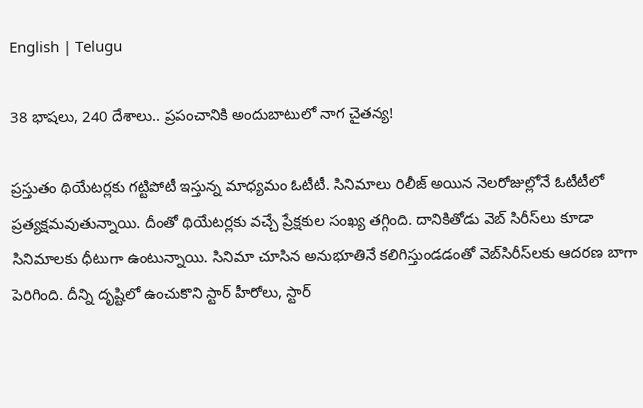English | Telugu

38 భాషలు, 240 దేశాలు.. ప్రపంచానికి అందుబాటులో నాగ చైతన్య!

ప్రస్తుతం థియేటర్లకు గట్టిపోటీ ఇస్తున్న మాధ్యమం ఓటీటీ. సినిమాలు రిలీజ్‌ అయిన నెలరోజుల్లోనే ఓటీటీలో ప్రత్యక్షమవుతున్నాయి. దీంతో థియేటర్లకు వచ్చే ప్రేక్షకుల సంఖ్య తగ్గింది. దానికితోడు వెబ్‌ సిరీస్‌లు కూడా సినిమాలకు ధీటుగా ఉంటున్నాయి. సినిమా చూసిన అనుభూతినే కలిగిస్తుండడంతో వెబ్‌సిరీస్‌లకు ఆదరణ బాగా పెరిగింది. దీన్ని దృష్టిలో ఉంచుకొని స్టార్‌ హీరోలు, స్టార్‌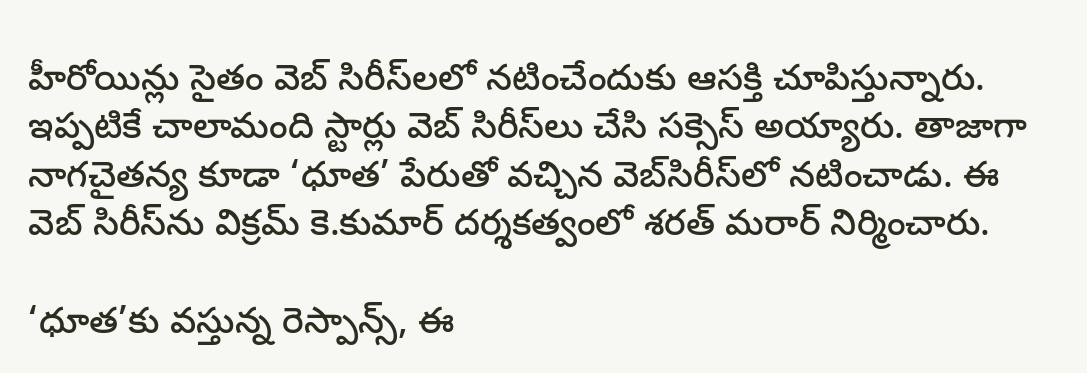హీరోయిన్లు సైతం వెబ్‌ సిరీస్‌లలో నటించేందుకు ఆసక్తి చూపిస్తున్నారు. ఇప్పటికే చాలామంది స్టార్లు వెబ్‌ సిరీస్‌లు చేసి సక్సెస్‌ అయ్యారు. తాజాగా నాగచైతన్య కూడా ‘ధూత’ పేరుతో వచ్చిన వెబ్‌సిరీస్‌లో నటించాడు. ఈ వెబ్‌ సిరీస్‌ను విక్రమ్‌ కె.కుమార్‌ దర్శకత్వంలో శరత్‌ మరార్‌ నిర్మించారు.

‘ధూత’కు వస్తున్న రెస్పాన్స్‌, ఈ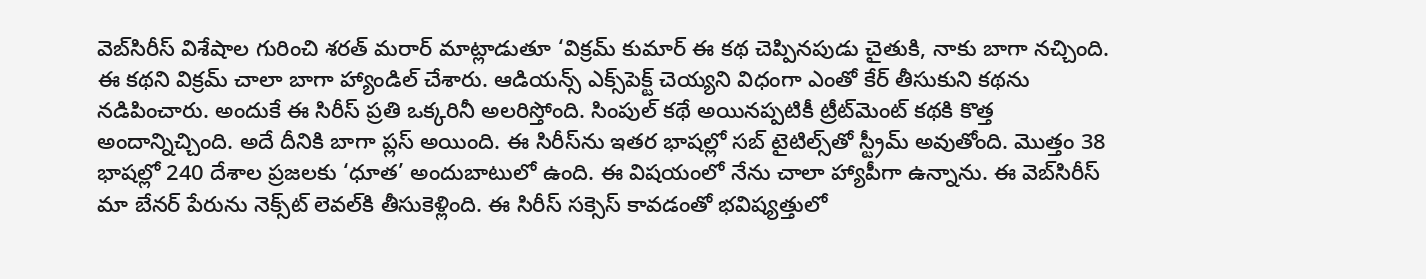వెబ్‌సిరీస్‌ విశేషాల గురించి శరత్‌ మరార్‌ మాట్లాడుతూ ‘విక్రమ్‌ కుమార్‌ ఈ కథ చెప్పినపుడు చైతుకి, నాకు బాగా నచ్చింది. ఈ కథని విక్రమ్‌ చాలా బాగా హ్యాండిల్‌ చేశారు. ఆడియన్స్‌ ఎక్స్‌పెక్ట్‌ చెయ్యని విధంగా ఎంతో కేర్‌ తీసుకుని కథను నడిపించారు. అందుకే ఈ సిరీస్‌ ప్రతి ఒక్కరినీ అలరిస్తోంది. సింపుల్‌ కథే అయినప్పటికీ ట్రీట్‌మెంట్‌ కథకి కొత్త అందాన్నిచ్చింది. అదే దీనికి బాగా ప్లస్‌ అయింది. ఈ సిరీస్‌ను ఇతర భాషల్లో సబ్‌ టైటిల్స్‌తో స్ట్రీమ్‌ అవుతోంది. మొత్తం 38 భాషల్లో 240 దేశాల ప్రజలకు ‘ధూత’ అందుబాటులో ఉంది. ఈ విషయంలో నేను చాలా హ్యాపీగా ఉన్నాను. ఈ వెబ్‌సిరీస్‌ మా బేనర్‌ పేరును నెక్స్‌ట్‌ లెవల్‌కి తీసుకెళ్లింది. ఈ సిరీస్‌ సక్సెస్‌ కావడంతో భవిష్యత్తులో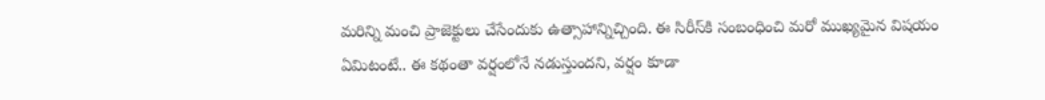మరిన్ని మంచి ప్రాజెక్టులు చేసేందుకు ఉత్సాహాన్నిచ్చింది. ఈ సిరీస్‌కి సంబంధించి మరో ముఖ్యమైన విషయం ఏమిటంటే.. ఈ కథంతా వర్షంలోనే నడుస్తుందని, వర్షం కూడా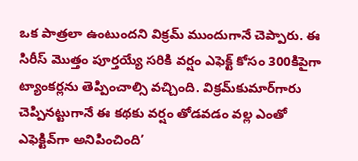ఒక పాత్రలా ఉంటుందని విక్రమ్‌ ముందుగానే చెప్పారు. ఈ సిరీస్‌ మొత్తం పూర్తయ్యే సరికి వర్షం ఎఫెక్ట్‌ కోసం 300కిపైగా ట్యాంకర్లను తెప్పించాల్సి వచ్చింది. విక్రమ్‌కుమార్‌గారు చెప్పినట్టుగానే ఈ కథకు వర్షం తోడవడం వల్ల ఎంతో ఎఫెక్టివ్‌గా అనిపించింది’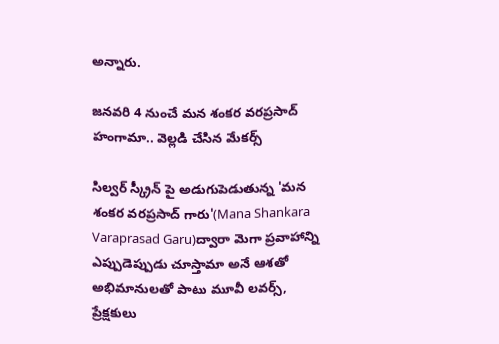అన్నారు.

జనవరి 4 నుంచే మన శంకర వరప్రసాద్ హంగామా.. వెల్లడి చేసిన మేకర్స్

సిల్వర్ స్క్రీన్ పై అడుగుపెడుతున్న 'మన శంకర వరప్రసాద్ గారు'(Mana Shankara Varaprasad Garu)ద్వారా మెగా ప్రవాహాన్ని ఎప్పుడెప్పుడు చూస్తామా అనే ఆశతో అభిమానులతో పాటు మూవీ లవర్స్, ప్రేక్షకులు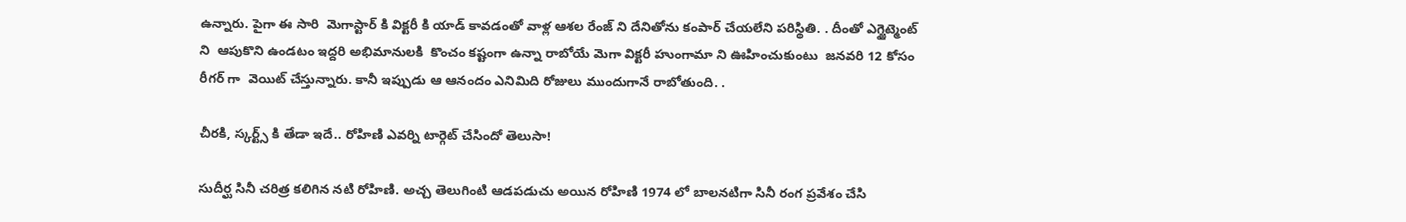ఉన్నారు. పైగా ఈ సారి  మెగాస్టార్ కి విక్టరీ కి యాడ్ కావడంతో వాళ్ల ఆశల రేంజ్ ని దేనితోను కంపార్ చేయలేని పరిస్థితి. . దీంతో ఎగ్జైట్మెంట్ ని  ఆపుకొని ఉండటం ఇద్దరి అభిమానులకి  కొంచం కష్టంగా ఉన్నా రాబోయే మెగా విక్టరీ హుంగామా ని ఊహించుకుంటు  జనవరి 12 కోసం రీగర్ గా  వెయిట్ చేస్తున్నారు. కానీ ఇప్పుడు ఆ ఆనందం ఎనిమిది రోజులు ముందుగానే రాబోతుంది. .

చీరకి, స్కర్ట్స్ కి తేడా ఇదే.. రోహిణి ఎవర్ని టార్గెట్ చేసిందో తెలుసా!

సుదీర్ఘ సినీ చరిత్ర కలిగిన నటి రోహిణి. అచ్చ తెలుగింటి ఆడపడుచు అయిన రోహిణి 1974 లో బాలనటిగా సినీ రంగ ప్రవేశం చేసి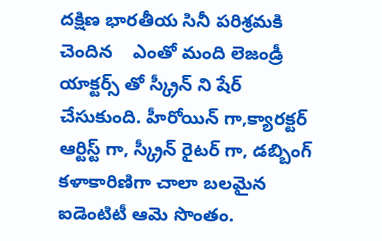దక్షిణ భారతీయ సినీ పరిశ్రమకి చెందిన    ఎంతో మంది లెజండ్రీ యాక్టర్స్ తో స్క్రీన్ ని షేర్ చేసుకుంది. హీరోయిన్ గా,క్యారక్టర్ ఆర్టిస్ట్ గా, స్క్రీన్ రైటర్ గా, డబ్బింగ్ కళాకారిణిగా చాలా బలమైన ఐడెంటిటీ ఆమె సొంతం.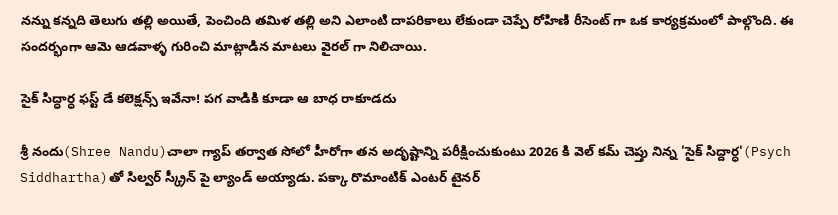నన్ను కన్నది తెలుగు తల్లి అయితే, పెంచింది తమిళ తల్లి అని ఎలాంటి దాపరికాలు లేకుండా చెప్పే రోహిణి రీసెంట్ గా ఒక కార్యక్రమంలో పాల్గొంది. ఈ సందర్భంగా ఆమె ఆడవాళ్ళ గురించి మాట్లాడిన మాటలు వైరల్ గా నిలిచాయి.

సైక్ సిద్ధార్ధ ఫస్ట్ డే కలెక్షన్స్ ఇవేనా! పగ వాడికి కూడా ఆ బాధ రాకూడదు

శ్రీ నందు(Shree Nandu)చాలా గ్యాప్ తర్వాత సోలో హీరోగా తన అదృష్టాన్ని పరీక్షించుకుంటు 2026 కి వెల్ కమ్ చెప్తు నిన్న 'సైక్ సిద్దార్ధ'(Psych Siddhartha)తో సిల్వర్ స్క్రీన్ పై ల్యాండ్ అయ్యాడు. పక్కా రొమాంటిక్ ఎంటర్ టైనర్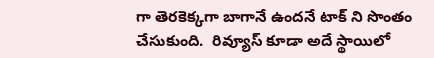గా తెరకెక్కగా బాగానే ఉందనే టాక్ ని సొంతం చేసుకుంది.  రివ్యూస్ కూడా అదే స్థాయిలో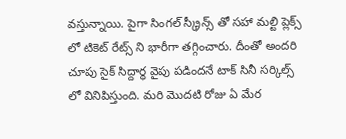వస్తున్నాయి. పైగా సింగల్ స్క్రీన్స్ తో సహా మల్టి ప్లెక్స్ లో టికెట్ రేట్స్ ని భారీగా తగ్గించారు. దీంతో అందరి చూపు సైక్ సిద్దార్ధ వైపు పడిందనే టాక్ సినీ సర్కిల్స్ లో వినిపిస్తుంది. మరి మొదటి రోజు ఏ మేర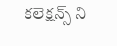కలెక్షన్స్ ని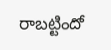రాబట్టిందో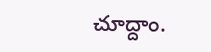చూద్దాం.